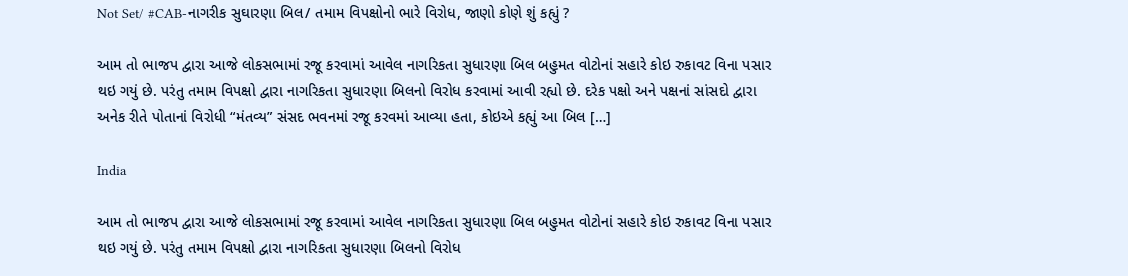Not Set/ #CAB-નાગરીક સુઘારણા બિલ/ તમામ વિપક્ષોનો ભારે વિરોધ, જાણો કોણે શું કહ્યું ?

આમ તો ભાજપ દ્વારા આજે લોકસભામાં રજૂ કરવામાં આવેલ નાગરિકતા સુધારણા બિલ બહુમત વોટોનાં સહારે કોઇ રુકાવટ વિના પસાર થઇ ગયું છે. પરંતુ તમામ વિપક્ષો દ્વારા નાગરિકતા સુધારણા બિલનો વિરોધ કરવામાં આવી રહ્યો છે. દરેક પક્ષો અને પક્ષનાં સાંસદો દ્વારા અનેક રીતે પોતાનાં વિરોધી “મંતવ્ય” સંસદ ભવનમાં રજૂ કરવમાં આવ્યા હતા, કોઇએ કહ્યું આ બિલ […]

India

આમ તો ભાજપ દ્વારા આજે લોકસભામાં રજૂ કરવામાં આવેલ નાગરિકતા સુધારણા બિલ બહુમત વોટોનાં સહારે કોઇ રુકાવટ વિના પસાર થઇ ગયું છે. પરંતુ તમામ વિપક્ષો દ્વારા નાગરિકતા સુધારણા બિલનો વિરોધ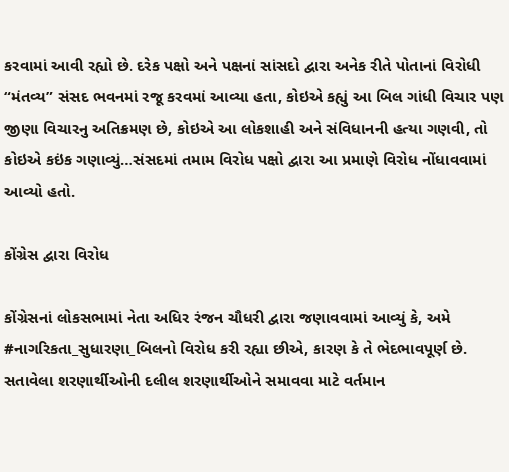કરવામાં આવી રહ્યો છે. દરેક પક્ષો અને પક્ષનાં સાંસદો દ્વારા અનેક રીતે પોતાનાં વિરોધી “મંતવ્ય” સંસદ ભવનમાં રજૂ કરવમાં આવ્યા હતા, કોઇએ કહ્યું આ બિલ ગાંધી વિચાર પણ જીણા વિચારનુ અતિક્રમણ છે, કોઇએ આ લોકશાહી અને સંવિધાનની હત્યા ગણવી, તો કોઇએ કઇંક ગણાવ્યું…સંસદમાં તમામ વિરોધ પક્ષો દ્વારા આ પ્રમાણે વિરોધ નોંધાવવામાં આવ્યો હતો.

કોંગ્રેસ દ્વારા વિરોધ

કોંગ્રેસનાં લોકસભામાં નેતા અધિર રંજન ચૌધરી દ્વારા જણાવવામાં આવ્યું કે, અમે  #નાગરિકતા_સુધારણા_બિલનો વિરોધ કરી રહ્યા છીએ, કારણ કે તે ભેદભાવપૂર્ણ છે. સતાવેલા શરણાર્થીઓની દલીલ શરણાર્થીઓને સમાવવા માટે વર્તમાન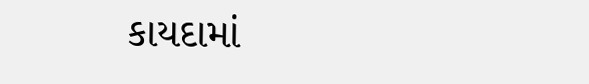કાયદામાં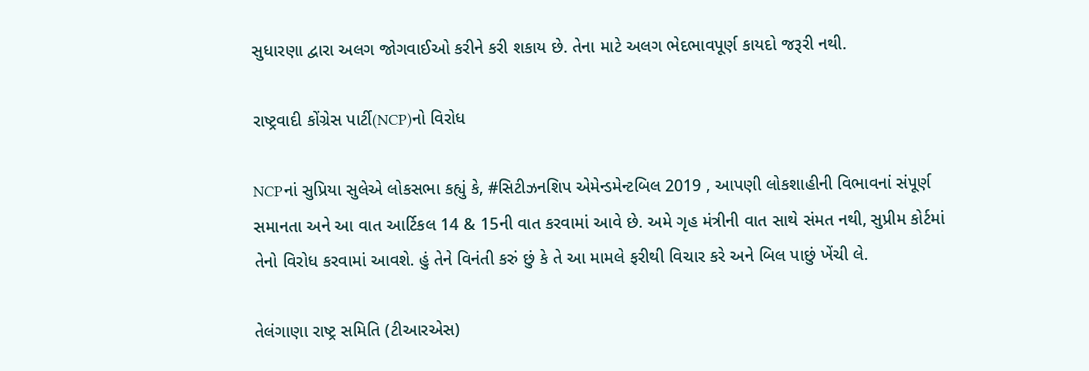સુધારણા દ્વારા અલગ જોગવાઈઓ કરીને કરી શકાય છે. તેના માટે અલગ ભેદભાવપૂર્ણ કાયદો જરૂરી નથી.

રાષ્ટ્રવાદી કોંગ્રેસ પાર્ટી(NCP)નો વિરોધ

NCPનાં સુપ્રિયા સુલેએ લોકસભા કહ્યું કે, #સિટીઝનશિપ એમેન્ડમેન્ટબિલ 2019 , આપણી લોકશાહીની વિભાવનાં સંપૂર્ણ સમાનતા અને આ વાત આર્ટિકલ 14 & 15ની વાત કરવામાં આવે છે. અમે ગૃહ મંત્રીની વાત સાથે સંમત નથી, સુપ્રીમ કોર્ટમાં તેનો વિરોધ કરવામાં આવશે. હું તેને વિનંતી કરું છું કે તે આ મામલે ફરીથી વિચાર કરે અને બિલ પાછું ખેંચી લે.

તેલંગાણા રાષ્ટ્ર સમિતિ (ટીઆરએસ)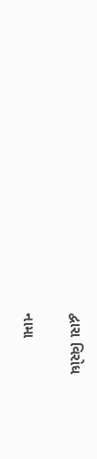દ્વારા વિરોધ

નામા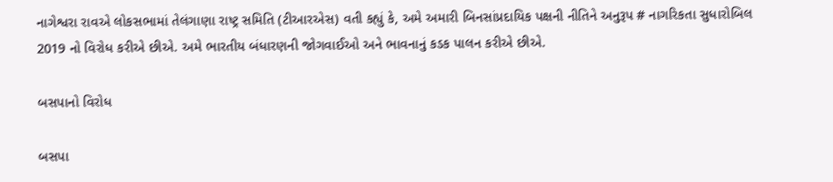નાગેશ્વરા રાવએ લોકસભામાં તેલંગાણા રાષ્ટ્ર સમિતિ (ટીઆરએસ) વતી કહ્યું કે, અમે અમારી બિનસાંપ્રદાયિક પક્ષની નીતિને અનુરૂપ # નાગરિકતા સુધારોબિલ 2019 નો વિરોધ કરીએ છીએ. અમે ભારતીય બંધારણની જોગવાઈઓ અને ભાવનાનું કડક પાલન કરીએ છીએ.

બસપાનો વિરોધ

બસપા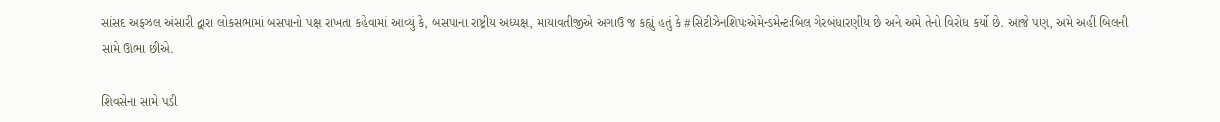સાંસદ અફઝલ અંસારી દ્વારા લોકસભામાં બસપાનો પક્ષ રાખતા કહેવામાં આવ્યું કે, બસપાના રાષ્ટ્રીય અધ્યક્ષ, માયાવતીજીએ અગાઉ જ કહ્યું હતું કે #સિટીઝેનશિપઃએમેન્ડમેન્ટઃબિલ ગેરબંધારણીય છે અને અમે તેનો વિરોધ કર્યો છે. આજે પણ, અમે અહીં બિલની સામે ઊભા છીએ.

શિવસેના સામે પડી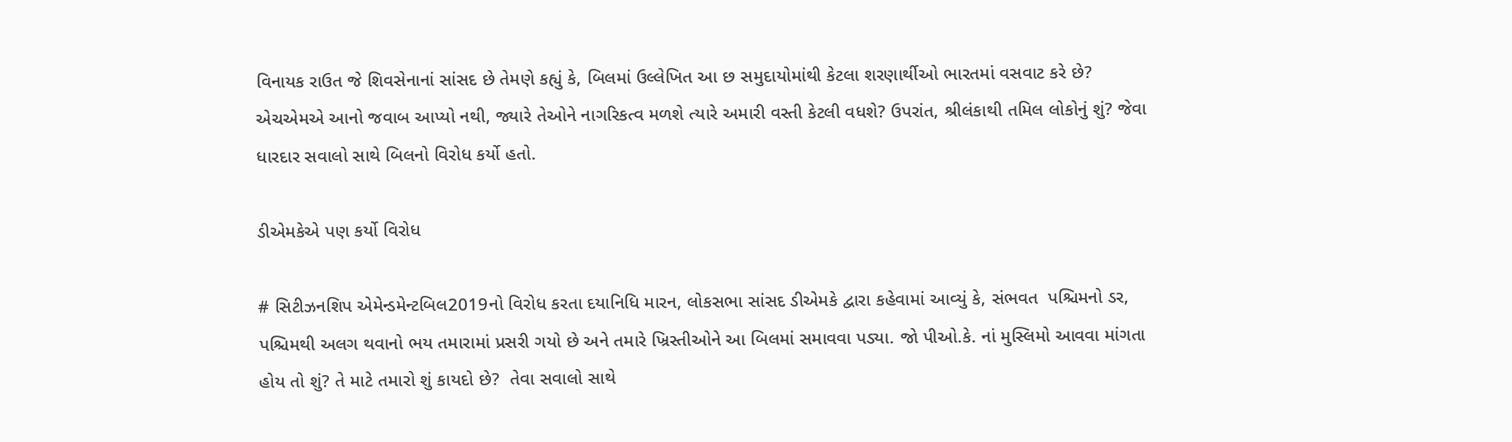વિનાયક રાઉત જે શિવસેનાનાં સાંસદ છે તેમણે કહ્યું કે, બિલમાં ઉલ્લેખિત આ છ સમુદાયોમાંથી કેટલા શરણાર્થીઓ ભારતમાં વસવાટ કરે છે? એચએમએ આનો જવાબ આપ્યો નથી, જ્યારે તેઓને નાગરિકત્વ મળશે ત્યારે અમારી વસ્તી કેટલી વધશે? ઉપરાંત, શ્રીલંકાથી તમિલ લોકોનું શું? જેવા ધારદાર સવાલો સાથે બિલનો વિરોધ કર્યો હતો.

ડીએમકેએ પણ કર્યો વિરોધ

# સિટીઝનશિપ એમેન્ડમેન્ટબિલ2019નો વિરોધ કરતા દયાનિધિ મારન, લોકસભા સાંસદ ડીએમકે દ્વારા કહેવામાં આવ્યું કે, સંભવત  પશ્ચિમનો ડર, પશ્ચિમથી અલગ થવાનો ભય તમારામાં પ્રસરી ગયો છે અને તમારે ખ્રિસ્તીઓને આ બિલમાં સમાવવા પડ્યા. જો પીઓ.કે. નાં મુસ્લિમો આવવા માંગતા હોય તો શું? તે માટે તમારો શું કાયદો છે?  તેવા સવાલો સાથે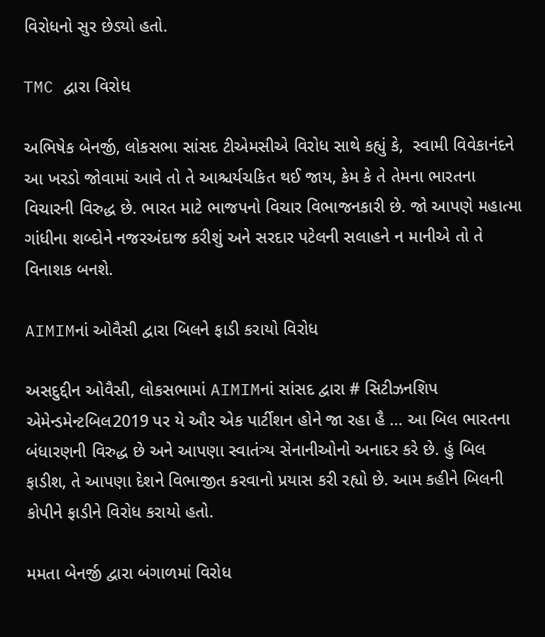વિરોધનો સુર છેડ્યો હતો.

TMC દ્વારા વિરોધ

અભિષેક બેનર્જી, લોકસભા સાંસદ ટીએમસીએ વિરોધ સાથે કહ્યું કે,  સ્વામી વિવેકાનંદને આ ખરડો જોવામાં આવે તો તે આશ્ચર્યચકિત થઈ જાય, કેમ કે તે તેમના ભારતના વિચારની વિરુદ્ધ છે. ભારત માટે ભાજપનો વિચાર વિભાજનકારી છે. જો આપણે મહાત્મા ગાંધીના શબ્દોને નજરઅંદાજ કરીશું અને સરદાર પટેલની સલાહને ન માનીએ તો તે વિનાશક બનશે.

AIMIMનાં ઓવૈસી દ્વારા બિલને ફાડી કરાયો વિરોધ

અસદુદ્દીન ઓવૈસી, લોકસભામાં AIMIMનાં સાંસદ દ્વારા # સિટીઝનશિપ એમેન્ડમેન્ટબિલ2019 પર યે ઔર એક પાર્ટીશન હોને જા રહા હૈ … આ બિલ ભારતના બંધારણની વિરુદ્ધ છે અને આપણા સ્વાતંત્ર્ય સેનાનીઓનો અનાદર કરે છે. હું બિલ ફાડીશ, તે આપણા દેશને વિભાજીત કરવાનો પ્રયાસ કરી રહ્યો છે. આમ કહીને બિલની કોપીને ફાડીને વિરોધ કરાયો હતો.

મમતા બેનર્જી દ્વારા બંગાળમાં વિરોધ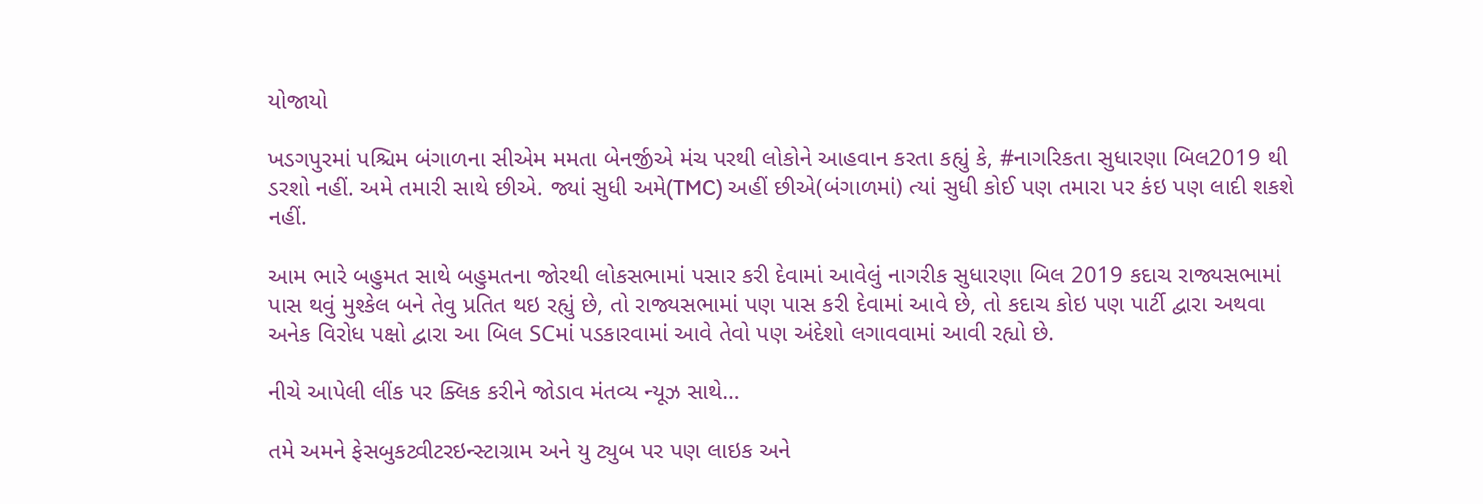યોજાયો

ખડગપુરમાં પશ્ચિમ બંગાળના સીએમ મમતા બેનર્જીએ મંચ પરથી લોકોને આહવાન કરતા કહ્યું કે, #નાગરિકતા સુધારણા બિલ2019 થી ડરશો નહીં. અમે તમારી સાથે છીએ. જ્યાં સુધી અમે(TMC) અહીં છીએ(બંગાળમાં) ત્યાં સુધી કોઈ પણ તમારા પર કંઇ પણ લાદી શકશે નહીં.

આમ ભારે બહુમત સાથે બહુમતના જોરથી લોકસભામાં પસાર કરી દેવામાં આવેલું નાગરીક સુધારણા બિલ 2019 કદાચ રાજ્યસભામાં પાસ થવું મુશ્કેલ બને તેવુ પ્રતિત થઇ રહ્યું છે, તો રાજ્યસભામાં પણ પાસ કરી દેવામાં આવે છે, તો કદાચ કોઇ પણ પાર્ટી દ્વારા અથવા અનેક વિરોધ પક્ષો દ્વારા આ બિલ SCમાં પડકારવામાં આવે તેવો પણ અંદેશો લગાવવામાં આવી રહ્યો છે.

નીચે આપેલી લીંક પર ક્લિક કરીને જોડાવ મંતવ્ય ન્યૂઝ સાથે…

તમે અમને ફેસબુકટ્વીટરઇન્સ્ટાગ્રામ અને યુ ટ્યુબ પર પણ લાઇક અને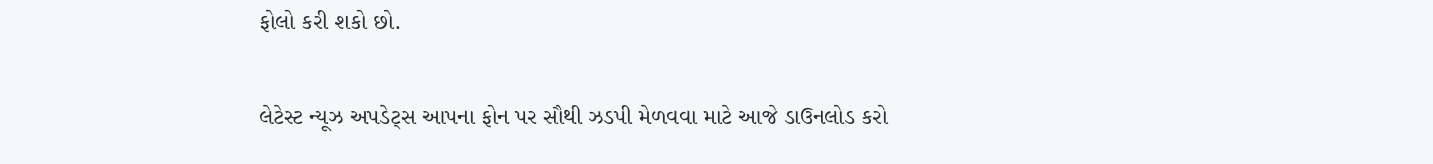ફોલો કરી શકો છો.

લેટેસ્ટ ન્યૂઝ અપડેટ્સ આપના ફોન પર સૌથી ઝડપી મેળવવા માટે આજે ડાઉનલોડ કરો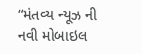“મંતવ્ય ન્યૂઝ ની નવી મોબાઇલ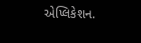એપ્લિકેશન.